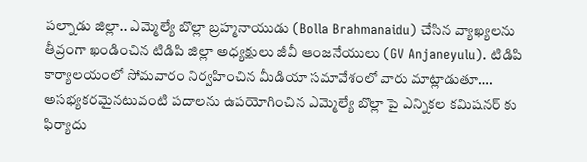పల్నాడు జిల్లా.. ఎమ్మెల్యే బొల్లా బ్రహ్మనాయుడు (Bolla Brahmanaidu) చేసిన వ్యాఖ్యలను తీవ్రంగా ఖండించిన టిడిపి జిల్లా అధ్యక్షులు జీవీ ఆంజనేయులు (GV Anjaneyulu). టిడిపి కార్యాలయంలో సోమవారం నిర్వహించిన మీడియా సమావేశంలో వారు మాట్లాడుతూ…. అసభ్యకరమైనటువంటి పదాలను ఉపయోగించిన ఎమ్మెల్యే బొల్లా పై ఎన్నికల కమిషనర్ కు ఫిర్యాదు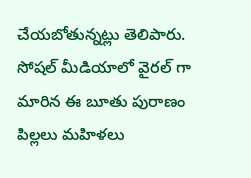చేయబోతున్నట్లు తెలిపారు. సోషల్ మీడియాలో వైరల్ గా మారిన ఈ బూతు పురాణం పిల్లలు మహిళలు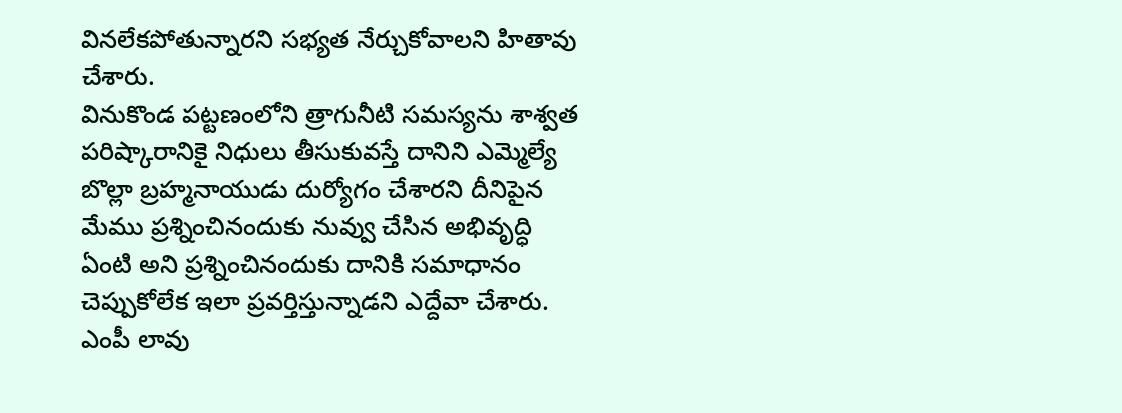వినలేకపోతున్నారని సభ్యత నేర్చుకోవాలని హితావు చేశారు.
వినుకొండ పట్టణంలోని త్రాగునీటి సమస్యను శాశ్వత పరిష్కారానికై నిధులు తీసుకువస్తే దానిని ఎమ్మెల్యే బొల్లా బ్రహ్మనాయుడు దుర్యోగం చేశారని దీనిపైన మేము ప్రశ్నించినందుకు నువ్వు చేసిన అభివృద్ధి ఏంటి అని ప్రశ్నించినందుకు దానికి సమాధానం చెప్పుకోలేక ఇలా ప్రవర్తిస్తున్నాడని ఎద్దేవా చేశారు. ఎంపీ లావు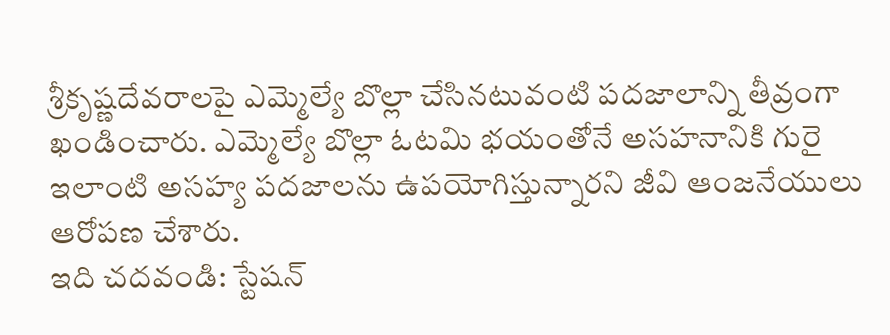శ్రీకృష్ణదేవరాలపై ఎమ్మెల్యే బొల్లా చేసినటువంటి పదజాలాన్ని తీవ్రంగా ఖండించారు. ఎమ్మెల్యే బొల్లా ఓటమి భయంతోనే అసహనానికి గురై ఇలాంటి అసహ్య పదజాలను ఉపయోగిస్తున్నారని జీవి ఆంజనేయులు ఆరోపణ చేశారు.
ఇది చదవండి: స్టేషన్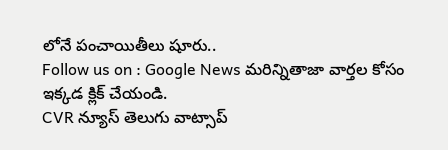లోనే పంచాయితీలు షూరు..
Follow us on : Google News మరిన్నితాజా వార్తల కోసం ఇక్కడ క్లిక్ చేయండి.
CVR న్యూస్ తెలుగు వాట్సాప్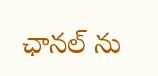ఛానల్ ను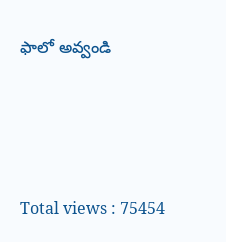ఫాలో అవ్వండి






Total views : 75454